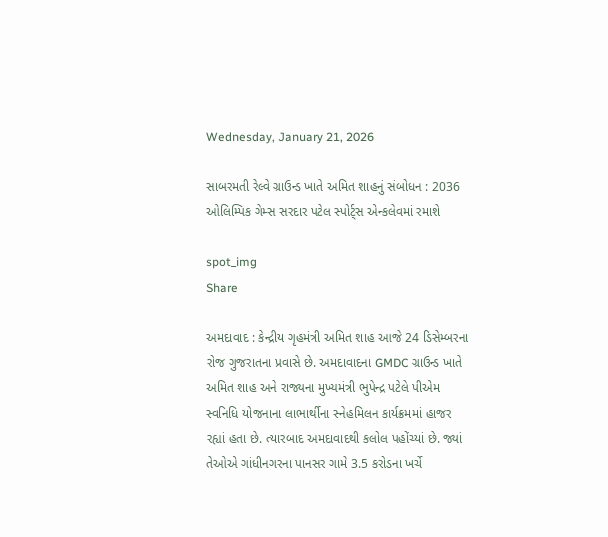Wednesday, January 21, 2026

સાબરમતી રેલ્વે ગ્રાઉન્ડ ખાતે અમિત શાહનું સંબોધન : 2036 ઓલિમ્પિક ગેમ્સ સરદાર પટેલ સ્પોર્ટ્સ એન્કલેવમાં રમાશે

spot_img
Share

અમદાવાદ : કેન્દ્રીય ગૃહમંત્રી અમિત શાહ આજે 24 ડિસેમ્બરના રોજ ગુજરાતના પ્રવાસે છે. અમદાવાદના GMDC ગ્રાઉન્ડ ખાતે અમિત શાહ અને રાજ્યના મુખ્યમંત્રી ભુપેન્દ્ર પટેલે પીએમ સ્વનિધિ યોજનાના લાભાર્થીના સ્નેહમિલન કાર્યક્રમમાં હાજર રહ્યાં હતા છે. ત્યારબાદ અમદાવાદથી કલોલ પહોંચ્યાં છે. જ્યાં તેઓએ ગાંધીનગરના પાનસર ગામે 3.5 કરોડના ખર્ચે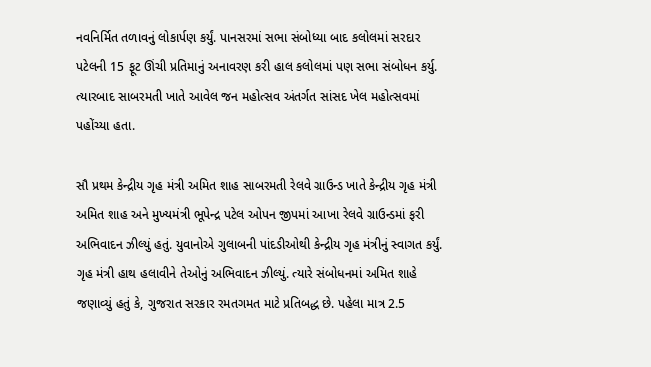નવનિર્મિત તળાવનું લોકાર્પણ કર્યું. પાનસરમાં સભા સંબોધ્યા બાદ કલોલમાં સરદાર પટેલની 15 ફૂટ ઊંચી પ્રતિમાનું અનાવરણ કરી હાલ કલોલમાં પણ સભા સંબોધન કર્યુ. ત્યારબાદ સાબરમતી ખાતે આવેલ જન મહોત્સવ અંતર્ગત સાંસદ ખેલ મહોત્સવમાં પહોંચ્યા હતા.

સૌ પ્રથમ કેન્દ્રીય ગૃહ મંત્રી અમિત શાહ સાબરમતી રેલવે ગ્રાઉન્ડ ખાતે કેન્દ્રીય ગૃહ મંત્રી અમિત શાહ અને મુખ્યમંત્રી ભૂપેન્દ્ર પટેલ ઓપન જીપમાં આખા રેલવે ગ્રાઉન્ડમાં ફરી અભિવાદન ઝીલ્યું હતું. યુવાનોએ ગુલાબની પાંદડીઓથી કેન્દ્રીય ગૃહ મંત્રીનું સ્વાગત કર્યું. ગૃહ મંત્રી હાથ હલાવીને તેઓનું અભિવાદન ઝીલ્યું. ત્યારે સંબોધનમાં અમિત શાહે જણાવ્યું હતું કે, ગુજરાત સરકાર રમતગમત માટે પ્રતિબદ્ધ છે. પહેલા માત્ર 2.5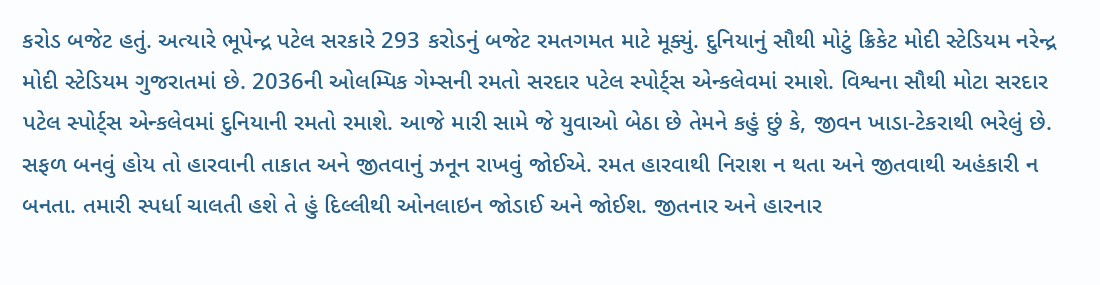કરોડ બજેટ હતું. અત્યારે ભૂપેન્દ્ર પટેલ સરકારે 293 કરોડનું બજેટ રમતગમત માટે મૂક્યું. દુનિયાનું સૌથી મોટું ક્રિકેટ મોદી સ્ટેડિયમ નરેન્દ્ર મોદી સ્ટેડિયમ ગુજરાતમાં છે. 2036ની ઓલમ્પિક ગેમ્સની રમતો સરદાર પટેલ સ્પોર્ટ્સ એન્કલેવમાં રમાશે. વિશ્વના સૌથી મોટા સરદાર પટેલ સ્પોર્ટ્સ એન્કલેવમાં દુનિયાની રમતો રમાશે. આજે મારી સામે જે યુવાઓ બેઠા છે તેમને કહું છું કે, જીવન ખાડા-ટેકરાથી ભરેલું છે. સફળ બનવું હોય તો હારવાની તાકાત અને જીતવાનું ઝનૂન રાખવું જોઈએ. રમત હારવાથી નિરાશ ન થતા અને જીતવાથી અહંકારી ન બનતા. તમારી સ્પર્ધા ચાલતી હશે તે હું દિલ્લીથી ઓનલાઇન જોડાઈ અને જોઈશ. જીતનાર અને હારનાર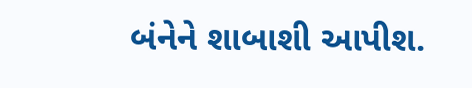બંનેને શાબાશી આપીશ.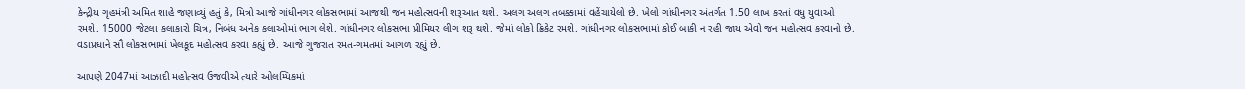કેન્દ્રીય ગૃહમંત્રી અમિત શાહે જણાવ્યું હતું કે, મિત્રો આજે ગાંધીનગર લોકસભામાં આજથી જન મહોત્સવની શરૂઆત થશે. અલગ અલગ તબક્કામાં વહેંચાયેલો છે. ખેલો ગાંધીનગર અંતર્ગત 1.50 લાખ કરતાં વધુ યુવાઓ રમશે. 15000 જેટલા કલાકારો ચિત્ર, નિબંધ અનેક કલાઓમાં ભાગ લેશે. ગાંધીનગર લોકસભા પ્રીમિયર લીગ શરૂ થશે. જેમાં લોકો ક્રિકેટ રમશે. ગાંધીનગર લોકસભામાં કોઈ બાકી ન રહી જાય એવો જન મહોત્સવ કરવાનો છે. વડાપ્રધાને સૌ લોકસભામાં ખેલકૂદ મહોત્સવ કરવા કહ્યું છે. આજે ગુજરાત રમત-ગમતમાં આગળ રહ્યું છે.

આપણે 2047માં આઝાદી મહોત્સવ ઉજવીએ ત્યારે ઓલમ્પિકમાં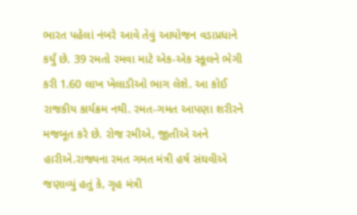ભારત પહેલાં નંબરે આવે તેવું આયોજન વડાપ્રધાને કર્યું છે. 39 રમતો રમવા માટે એક-એક સ્કૂલને ભેગી કરી 1.60 લાખ ખેલાડીઓ ભાગ લેશે. આ કોઈ રાજકીય કાર્યક્રમ નથી. રમત-ગમત આપણા શરીરને મજબૂત કરે છે. રોજ રમીએ, જીતીએ અને હારીએ.રાજ્યના રમત ગમત મંત્રી હર્ષ સંઘવીએ જણાવ્યું હતું કે, ગૃહ મંત્રી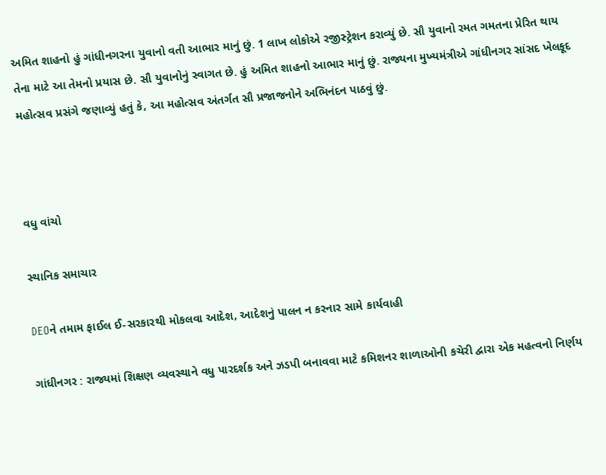અમિત શાહનો હું ગાંધીનગરના યુવાનો વતી આભાર માનું છું. 1 લાખ લોકોએ રજીસ્ટ્રેશન કરાવ્યું છે. સૌ યુવાનો રમત ગમતના પ્રેરિત થાય તેના માટે આ તેમનો પ્રયાસ છે. સૌ યુવાનોનું સ્વાગત છે. હું અમિત શાહનો આભાર માનું છું. રાજ્યના મુખ્યમંત્રીએ ગાંધીનગર સાંસદ ખેલકૂદ મહોત્સવ પ્રસંગે જણાવ્યું હતું કે, આ મહોત્સવ અંતર્ગત સૌ પ્રજાજનોને અભિનંદન પાઠવું છું.



વધુ વાંચો

સ્થાનિક સમાચાર

DEOને તમામ ફાઈલ ઈ-સરકારથી મોકલવા આદેશ, આદેશનું પાલન ન કરનાર સામે કાર્યવાહી

ગાંધીનગર : રાજ્યમાં શિક્ષણ વ્યવસ્થાને વધુ પારદર્શક અને ઝડપી બનાવવા માટે કમિશનર શાળાઓની કચેરી દ્વારા એક મહત્વનો નિર્ણય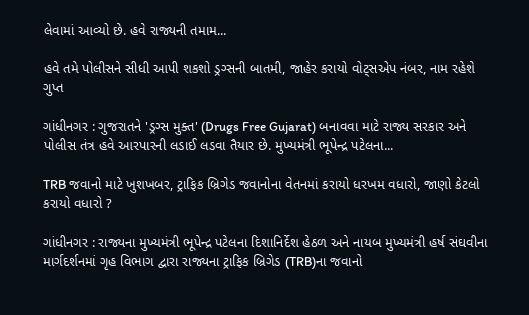લેવામાં આવ્યો છે. હવે રાજ્યની તમામ...

હવે તમે પોલીસને સીધી આપી શકશો ડ્રગ્સની બાતમી, જાહેર કરાયો વોટ્સએપ નંબર, નામ રહેશે ગુપ્ત

ગાંધીનગર : ગુજરાતને 'ડ્રગ્સ મુક્ત' (Drugs Free Gujarat) બનાવવા માટે રાજ્ય સરકાર અને પોલીસ તંત્ર હવે આરપારની લડાઈ લડવા તૈયાર છે. મુખ્યમંત્રી ભૂપેન્દ્ર પટેલના...

TRB જવાનો માટે ખુશખબર, ટ્રાફિક બ્રિગેડ જવાનોના વેતનમાં કરાયો ધરખમ વધારો, જાણો કેટલો કરાયો વધારો ?

ગાંધીનગર : રાજ્યના મુખ્યમંત્રી ભૂપેન્દ્ર પટેલના દિશાનિર્દેશ હેઠળ અને નાયબ મુખ્યમંત્રી હર્ષ સંઘવીના માર્ગદર્શનમાં ગૃહ વિભાગ દ્વારા રાજ્યના ટ્રાફિક બ્રિગેડ (TRB)ના જવાનો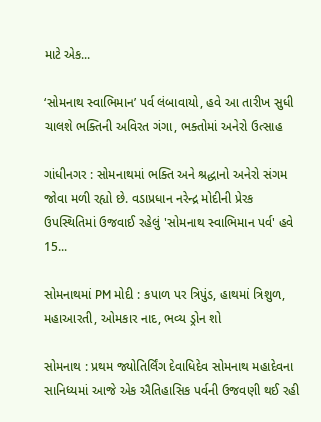માટે એક...

‘સોમનાથ સ્વાભિમાન’ પર્વ લંબાવાયો, હવે આ તારીખ સુધી ચાલશે ભક્તિની અવિરત ગંગા, ભક્તોમાં અનેરો ઉત્સાહ

ગાંધીનગર : સોમનાથમાં ભક્તિ અને શ્રદ્ધાનો અનેરો સંગમ જોવા મળી રહ્યો છે. વડાપ્રધાન નરેન્દ્ર મોદીની પ્રેરક ઉપસ્થિતિમાં ઉજવાઈ રહેલું 'સોમનાથ સ્વાભિમાન પર્વ' હવે 15...

સોમનાથમાં PM મોદી : કપાળ પર ત્રિપુંડ, હાથમાં ત્રિશુળ, મહાઆરતી, ઓમકાર નાદ, ભવ્ય ડ્રોન શો

સોમનાથ : પ્રથમ જ્યોતિર્લિંગ દેવાધિદેવ સોમનાથ મહાદેવના સાનિધ્યમાં આજે એક ઐતિહાસિક પર્વની ઉજવણી થઈ રહી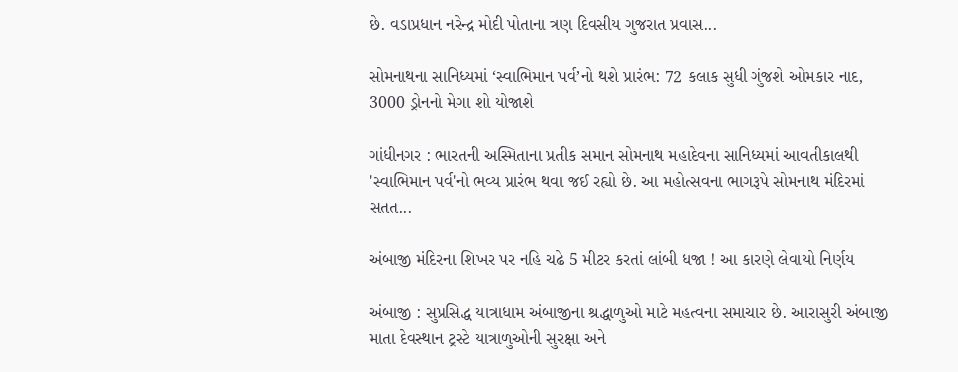છે. વડાપ્રધાન નરેન્દ્ર મોદી પોતાના ત્રણ દિવસીય ગુજરાત પ્રવાસ...

સોમનાથના સાનિધ્યમાં ‘સ્વાભિમાન પર્વ’નો થશે પ્રારંભ: 72 કલાક સુધી ગુંજશે ઓમકાર નાદ, 3000 ડ્રોનનો મેગા શો યોજાશે

ગાંધીનગર : ભારતની અસ્મિતાના પ્રતીક સમાન સોમનાથ મહાદેવના સાનિધ્યમાં આવતીકાલથી 'સ્વાભિમાન પર્વ'નો ભવ્ય પ્રારંભ થવા જઈ રહ્યો છે. આ મહોત્સવના ભાગરૂપે સોમનાથ મંદિરમાં સતત...

અંબાજી મંદિરના શિખર પર નહિ ચઢે 5 મીટર કરતાં લાંબી ધજા ! આ કારણે લેવાયો નિર્ણય

અંબાજી : સુપ્રસિદ્ધ યાત્રાધામ અંબાજીના શ્રદ્ધાળુઓ માટે મહત્વના સમાચાર છે. આરાસુરી અંબાજી માતા દેવસ્થાન ટ્રસ્ટે યાત્રાળુઓની સુરક્ષા અને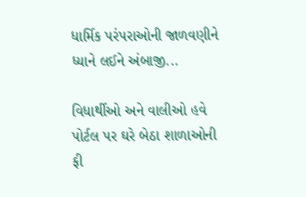ધાર્મિક પરંપરાઓની જાળવણીને ધ્યાને લઈને અંબાજી...

વિધાર્થીઓ અને વાલીઓ હવે પોર્ટલ પર ઘરે બેઠા શાળાઓની ફી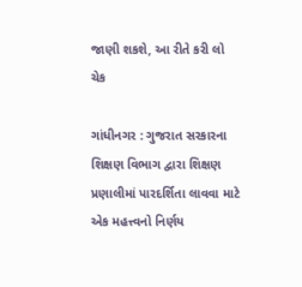જાણી શકશે, આ રીતે કરી લો ચેક

ગાંધીનગર : ગુજરાત સરકારના શિક્ષણ વિભાગ દ્વારા શિક્ષણ પ્રણાલીમાં પારદર્શિતા લાવવા માટે એક મહત્ત્વનો નિર્ણય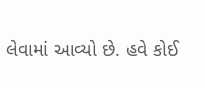લેવામાં આવ્યો છે. હવે કોઈ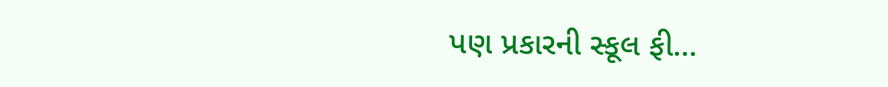પણ પ્રકારની સ્કૂલ ફી...